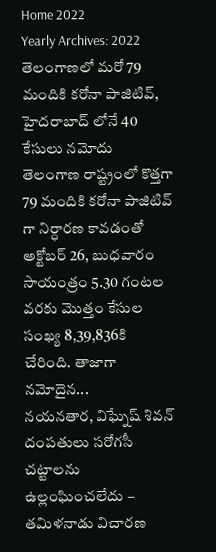Home 2022
Yearly Archives: 2022
తెలంగాణలో మరో 79 మందికి కరోనా పాజిటివ్, హైదరాబాద్ లోనే 40 కేసులు నమోదు
తెలంగాణ రాష్ట్రంలో కొత్తగా 79 మందికి కరోనా పాజిటివ్ గా నిర్ధారణ కావడంతో అక్టోబర్ 26, బుధవారం సాయంత్రం 5.30 గంటల వరకు మొత్తం కేసుల సంఖ్య 8,39,836కి చేరింది. తాజాగా నమోదైన...
నయనతార, విఘ్నేష్ శివన్ దంపతులు సరోగసీ చట్టాలను ఉల్లంఘించలేదు – తమిళనాడు విచారణ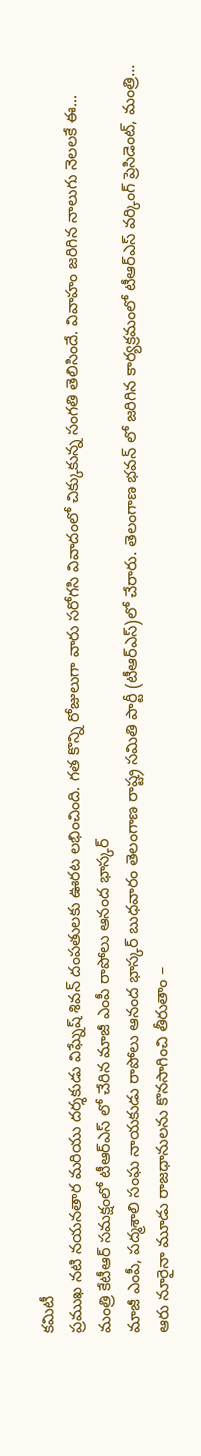కమిటీ
ప్రముఖ నటి నయనతార మరియు దర్శకుడు విఘ్నేష్ శివన్ దంపతులకు ఊరట లభించింది. గత కొన్ని రోజులుగా వారు సరోగసి వివాదంలో చిక్కుకున్న సంగతి తెలిసిందే. వివాహం జరిగిన నాలుగు నెలలకే ఈ...
మంత్రి కేటీఆర్ సమక్షంలో టీఆర్ఎస్ లో చేరిన మాజీ ఎంపీ రాపోలు ఆనంద భాస్కర్
మాజీ ఎంపీ, పద్మశాలి సంఘ నాయకుడు రాపోలు ఆనంద భాస్కర్ బుధవారం తెలంగాణ రాష్ట్ర సమితి పార్టీ (టీఆర్ఎస్)లో చేరారు. తెలంగాణ భవన్ లో జరిగిన కార్యక్రమంలో టీఆర్ఎస్ వర్కింగ్ ప్రెసిడెంట్, మంత్రి...
ఆరు నూరైనా మూడు రాజధానులను కొనసాగించి తీరుతాం –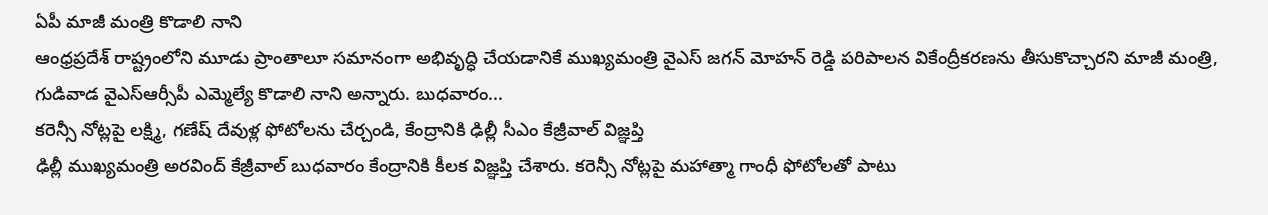ఏపీ మాజీ మంత్రి కొడాలి నాని
ఆంధ్రప్రదేశ్ రాష్ట్రంలోని మూడు ప్రాంతాలూ సమానంగా అభివృద్ధి చేయడానికే ముఖ్యమంత్రి వైఎస్ జగన్ మోహన్ రెడ్డి పరిపాలన వికేంద్రీకరణను తీసుకొచ్చారని మాజీ మంత్రి, గుడివాడ వైఎస్ఆర్సీపీ ఎమ్మెల్యే కొడాలి నాని అన్నారు. బుధవారం...
కరెన్సీ నోట్లపై లక్ష్మి, గణేష్ దేవుళ్ల ఫోటోలను చేర్చండి, కేంద్రానికి ఢిల్లీ సీఎం కేజ్రీవాల్ విజ్ఞప్తి
ఢిల్లీ ముఖ్యమంత్రి అరవింద్ కేజ్రీవాల్ బుధవారం కేంద్రానికి కీలక విజ్ఞప్తి చేశారు. కరెన్సీ నోట్లపై మహాత్మా గాంధీ ఫోటోలతో పాటు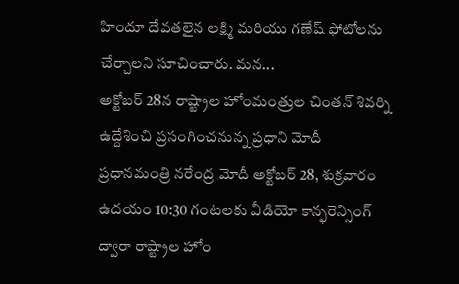హిందూ దేవతలైన లక్ష్మి మరియు గణేష్ ఫోటోలను చేర్చాలని సూచించారు. మన...
అక్టోబర్ 28న రాష్ట్రాల హోంమంత్రుల చింతన్ శివర్ని ఉద్దేశించి ప్రసంగించనున్న ప్రధాని మోదీ
ప్రధానమంత్రి నరేంద్ర మోదీ అక్టోబర్ 28, శుక్రవారం ఉదయం 10:30 గంటలకు వీడియో కాన్ఫరెన్సింగ్ ద్వారా రాష్ట్రాల హోం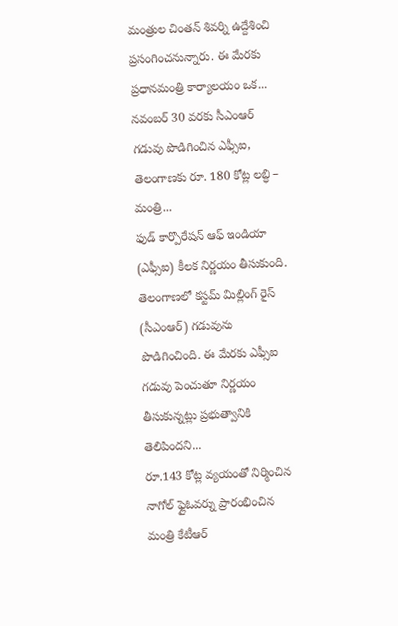మంత్రుల చింతన్ శివర్ని ఉద్దేశించి ప్రసంగించనున్నారు. ఈ మేరకు ప్రధానమంత్రి కార్యాలయం ఒక...
నవంబర్ 30 వరకు సీఎంఆర్ గడువు పొడిగించిన ఎఫ్సీఐ, తెలంగాణకు రూ. 180 కోట్ల లబ్ధి – మంత్రి...
ఫుడ్ కార్పొరేషన్ ఆఫ్ ఇండియా (ఎఫ్సీఐ) కీలక నిర్ణయం తీసుకుంది. తెలంగాణలో కస్టమ్ మిల్లింగ్ రైస్ (సీఎంఆర్) గడువును పొడిగించింది. ఈ మేరకు ఎఫ్సీఐ గడువు పెంచుతూ నిర్ణయం తీసుకున్నట్లు ప్రభుత్వానికి తెలిపిందని...
రూ.143 కోట్ల వ్యయంతో నిర్మించిన నాగోల్ ఫ్లైఓవర్ను ప్రారంభించిన మంత్రి కేటీఆర్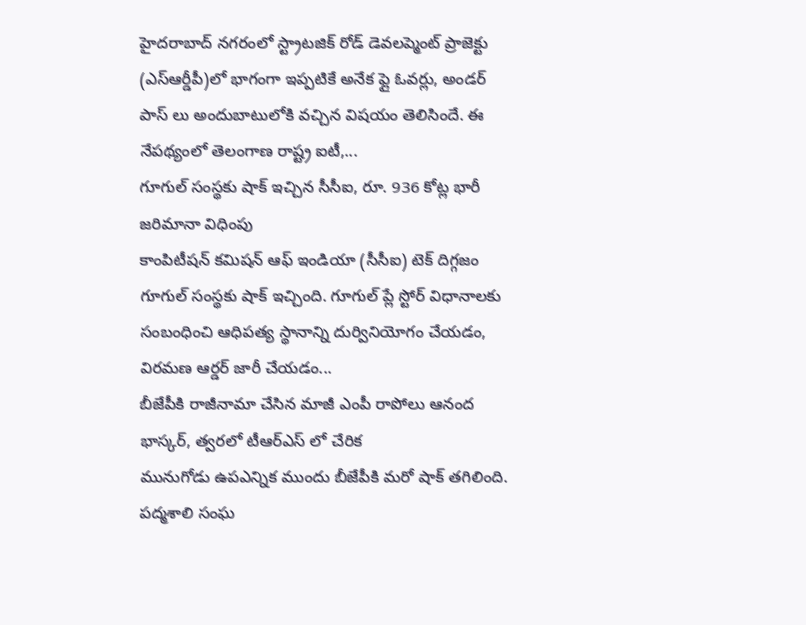హైదరాబాద్ నగరంలో స్ట్రాటజిక్ రోడ్ డెవలప్మెంట్ ప్రాజెక్టు (ఎస్ఆర్డీపీ)లో భాగంగా ఇప్పటికే అనేక ఫ్లై ఓవర్లు, అండర్ పాస్ లు అందుబాటులోకి వచ్చిన విషయం తెలిసిందే. ఈ నేపథ్యంలో తెలంగాణ రాష్ట్ర ఐటీ,...
గూగుల్ సంస్థకు షాక్ ఇచ్చిన సీసీఐ, రూ. 936 కోట్ల భారీ జరిమానా విధింపు
కాంపిటీషన్ కమిషన్ ఆఫ్ ఇండియా (సీసీఐ) టెక్ దిగ్గజం గూగుల్ సంస్థకు షాక్ ఇచ్చింది. గూగుల్ ప్లే స్టోర్ విధానాలకు సంబంధించి ఆధిపత్య స్థానాన్ని దుర్వినియోగం చేయడం, విరమణ ఆర్డర్ జారీ చేయడం...
బీజేపీకి రాజీనామా చేసిన మాజీ ఎంపీ రాపోలు ఆనంద భాస్కర్, త్వరలో టీఆర్ఎస్ లో చేరిక
మునుగోడు ఉపఎన్నిక ముందు బీజేపీకి మరో షాక్ తగిలింది. పద్మశాలి సంఘ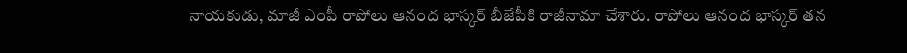నాయకుడు, మాజీ ఎంపీ రాపోలు ఆనంద భాస్కర్ బీజేపీకి రాజీనామా చేశారు. రాపోలు ఆనంద భాస్కర్ తన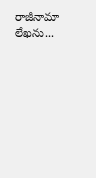రాజీనామా లేఖను...